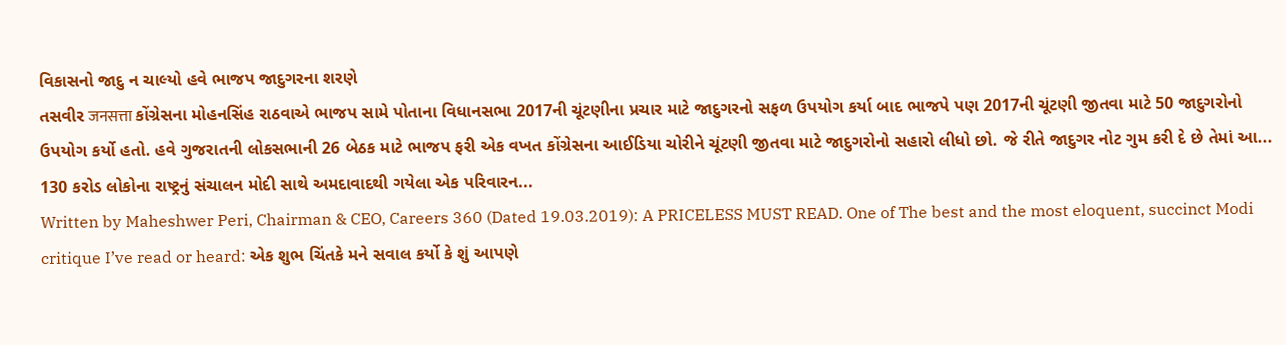વિકાસનો જાદુ ન ચાલ્યો હવે ભાજપ જાદુગરના શરણે
તસવીર जनसत्ता કોંગ્રેસના મોહનસિંહ રાઠવાએ ભાજપ સામે પોતાના વિધાનસભા 2017ની ચૂંટણીના પ્રચાર માટે જાદુગરનો સફળ ઉપયોગ કર્યા બાદ ભાજપે પણ 2017ની ચૂંટણી જીતવા માટે 50 જાદુગરોનો ઉપયોગ કર્યો હતો. હવે ગુજરાતની લોકસભાની 26 બેઠક માટે ભાજપ ફરી એક વખત કોંગ્રેસના આઈડિયા ચોરીને ચૂંટણી જીતવા માટે જાદુગરોનો સહારો લીધો છો. જે રીતે જાદુગર નોટ ગુમ કરી દે છે તેમાં આ...
130 કરોડ લોકોના રાષ્ટ્રનું સંચાલન મોદી સાથે અમદાવાદથી ગયેલા એક પરિવારન...
Written by Maheshwer Peri, Chairman & CEO, Careers 360 (Dated 19.03.2019): A PRICELESS MUST READ. One of The best and the most eloquent, succinct Modi critique I’ve read or heard: એક શુભ ચિંતકે મને સવાલ કર્યો કે શું આપણે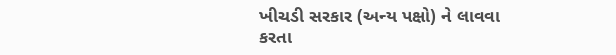ખીચડી સરકાર (અન્ય પક્ષો) ને લાવવા કરતા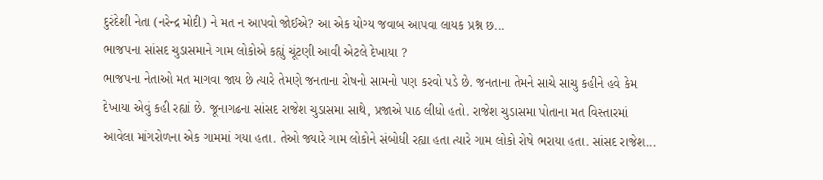દુરંદેશી નેતા (નરેન્દ્ર મોદી) ને મત ન આપવો જોઈએ? આ એક યોગ્ય જવાબ આપવા લાયક પ્રશ્ન છ...
ભાજપના સાંસદ ચુડાસમાને ગામ લોકોએ કહ્યું ચૂંટણી આવી એટલે દેખાયા ?
ભાજપના નેતાઓ મત માગવા જાય છે ત્યારે તેમણે જનતાના રોષનો સામનો પણ કરવો પડે છે. જનતાના તેમને સાચે સાચુ કહીને હવે કેમ દેખાયા એવું કહી રહ્યાં છે. જૂનાગઢના સાંસદ રાજેશ ચુડાસમા સાથે, પ્રજાએ પાઠ લીધો હતો. રાજેશ ચુડાસમા પોતાના મત વિસ્તારમાં આવેલા માંગરોળના એક ગામમાં ગયા હતા. તેઓ જ્યારે ગામ લોકોને સંબોધી રહ્યા હતા ત્યારે ગામ લોકો રોષે ભરાયા હતા. સાંસદ રાજેશ...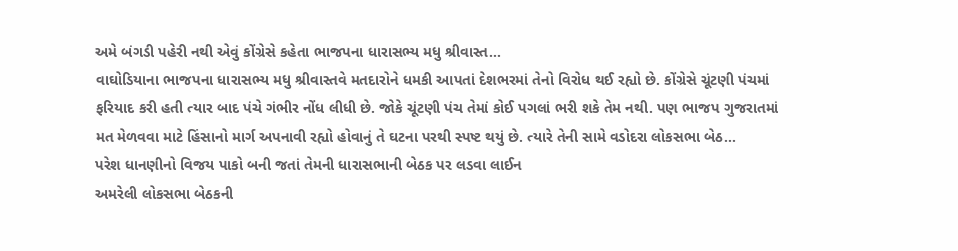અમે બંગડી પહેરી નથી એવું કોંગ્રેસે કહેતા ભાજપના ધારાસભ્ય મધુ શ્રીવાસ્ત...
વાઘોડિયાના ભાજપના ધારાસભ્ય મધુ શ્રીવાસ્તવે મતદારોને ધમકી આપતાં દેશભરમાં તેનો વિરોધ થઈ રહ્યો છે. કોંગ્રેસે ચૂંટણી પંચમાં ફરિયાદ કરી હતી ત્યાર બાદ પંચે ગંભીર નોંધ લીધી છે. જોકે ચૂંટણી પંચ તેમાં કોઈ પગલાં ભરી શકે તેમ નથી. પણ ભાજપ ગુજરાતમાં મત મેળવવા માટે હિંસાનો માર્ગ અપનાવી રહ્યો હોવાનું તે ઘટના પરથી સ્પષ્ટ થયું છે. ત્યારે તેની સામે વડોદરા લોકસભા બેઠ...
પરેશ ધાનણીનો વિજય પાકો બની જતાં તેમની ધારાસભાની બેઠક પર લડવા લાઈન
અમરેલી લોકસભા બેઠકની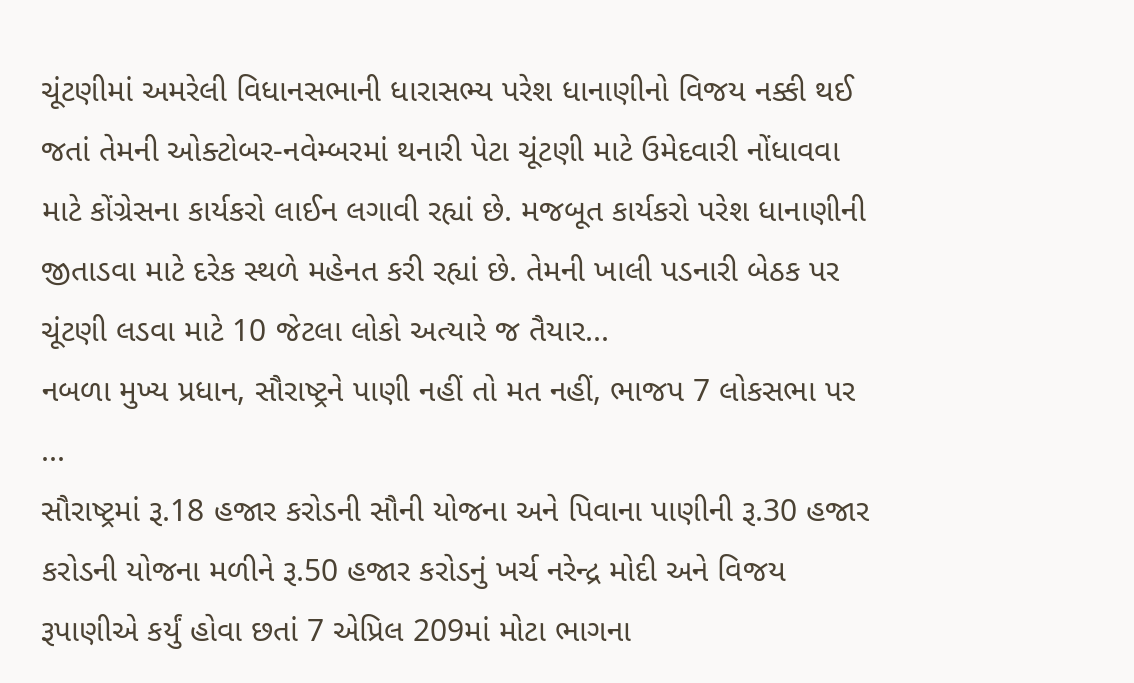ચૂંટણીમાં અમરેલી વિધાનસભાની ધારાસભ્ય પરેશ ધાનાણીનો વિજય નક્કી થઈ જતાં તેમની ઓક્ટોબર-નવેમ્બરમાં થનારી પેટા ચૂંટણી માટે ઉમેદવારી નોંધાવવા માટે કોંગ્રેસના કાર્યકરો લાઈન લગાવી રહ્યાં છે. મજબૂત કાર્યકરો પરેશ ધાનાણીની જીતાડવા માટે દરેક સ્થળે મહેનત કરી રહ્યાં છે. તેમની ખાલી પડનારી બેઠક પર ચૂંટણી લડવા માટે 10 જેટલા લોકો અત્યારે જ તૈયાર...
નબળા મુખ્ય પ્રધાન, સૌરાષ્ટ્રને પાણી નહીં તો મત નહીં, ભાજપ 7 લોકસભા પર ...
સૌરાષ્ટ્રમાં રૂ.18 હજાર કરોડની સૌની યોજના અને પિવાના પાણીની રૂ.30 હજાર કરોડની યોજના મળીને રૂ.50 હજાર કરોડનું ખર્ચ નરેન્દ્ર મોદી અને વિજય રૂપાણીએ કર્યું હોવા છતાં 7 એપ્રિલ 209માં મોટા ભાગના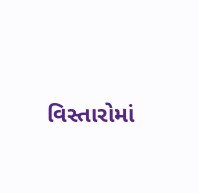વિસ્તારોમાં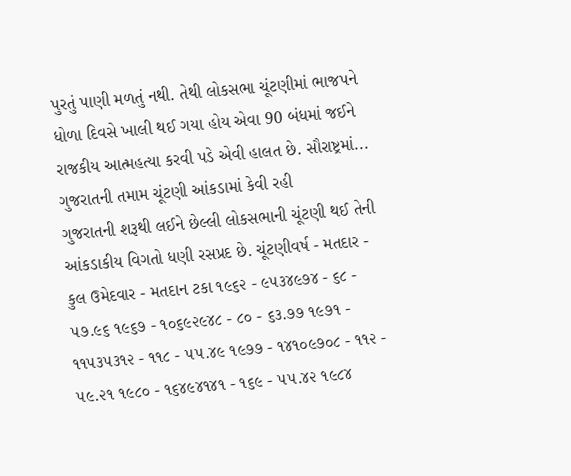પુરતું પાણી મળતું નથી. તેથી લોકસભા ચૂંટણીમાં ભાજપને ધોળા દિવસે ખાલી થઈ ગયા હોય એવા 90 બંધમાં જઈને રાજકીય આત્મહત્યા કરવી પડે એવી હાલત છે. સૌરાષ્ટ્રમાં...
ગુજરાતની તમામ ચૂંટણી આંકડામાં કેવી રહી
ગુજરાતની શરૂથી લઈને છેલ્લી લોકસભાની ચૂંટણી થઈ તેની આંકડાકીય વિગતો ધણી રસપ્રદ છે. ચૂંટણીવર્ષ - મતદાર - કુલ ઉમેદવાર - મતદાન ટકા ૧૯૬૨ - ૯૫૩૪૯૭૪ - ૬૮ - ૫૭.૯૬ ૧૯૬૭ - ૧૦૬૯૨૯૪૮ - ૮૦ - ૬૩.૭૭ ૧૯૭૧ - ૧૧૫૩૫૩૧૨ - ૧૧૮ - ૫૫.૪૯ ૧૯૭૭ - ૧૪૧૦૯૭૦૮ - ૧૧૨ - ૫૯.૨૧ ૧૯૮૦ - ૧૬૪૯૪૧૪૧ - ૧૬૯ - ૫૫.૪૨ ૧૯૮૪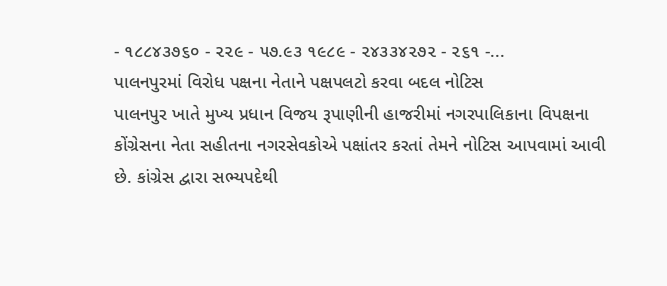- ૧૮૮૪૩૭૬૦ - ૨૨૯ - ૫૭.૯૩ ૧૯૮૯ - ૨૪૩૩૪૨૭૨ - ૨૬૧ -...
પાલનપુરમાં વિરોધ પક્ષના નેતાને પક્ષપલટો કરવા બદલ નોટિસ
પાલનપુર ખાતે મુખ્ય પ્રધાન વિજય રૂપાણીની હાજરીમાં નગરપાલિકાના વિપક્ષના કોંગ્રેસના નેતા સહીતના નગરસેવકોએ પક્ષાંતર કરતાં તેમને નોટિસ આપવામાં આવી છે. કાંગ્રેસ દ્વારા સભ્યપદેથી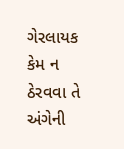ગેરલાયક કેમ ન ઠેરવવા તે અંગેની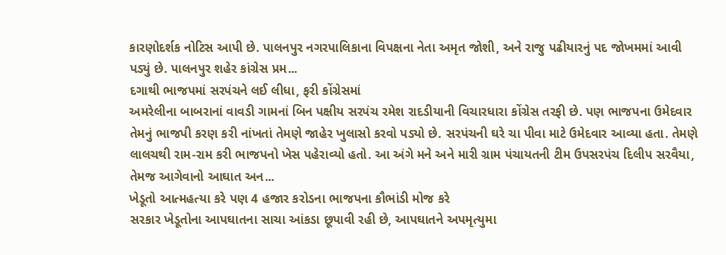કારણોદર્શક નોટિસ આપી છે. પાલનપુર નગરપાલિકાના વિપક્ષના નેતા અમૃત જોશી, અને રાજુ પઢીયારનું પદ જોખમમાં આવી પડ્યું છે. પાલનપુર શહેર કાંગ્રેસ પ્રમ...
દગાથી ભાજપમાં સરપંચને લઈ લીધા, ફરી કોંગ્રેસમાં
અમરેલીના બાબરાનાં વાવડી ગામનાં બિન પક્ષીય સરપંચ રમેશ રાદડીયાની વિચારધારા કોંગ્રેસ તરફી છે. પણ ભાજપના ઉમેદવાર તેમનું ભાજપી કરણ કરી નાંખતાં તેમણે જાહેર ખુલાસો કરવો પડ્યો છે. સરપંચની ઘરે ચા પીવા માટે ઉમેદવાર આવ્યા હતા. તેમણે લાલચથી રામ-રામ કરી ભાજપનો ખેસ પહેરાવ્યો હતો. આ અંગે મને અને મારી ગ્રામ પંચાયતની ટીમ ઉપસરપંચ દિલીપ સરવૈયા, તેમજ આગેવાનો આઘાત અન...
ખેડૂતો આત્મહત્યા કરે પણ 4 હજાર કરોડના ભાજપના કૌભાંડી મોજ કરે
સરકાર ખેડૂતોના આપઘાતના સાચા આંકડા છૂપાવી રહી છે, આપઘાતને અપમૃત્યુમા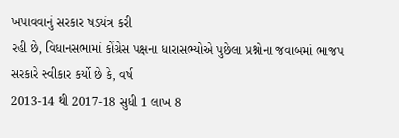ખપાવવાનું સરકાર ષડયંત્ર કરી
રહી છે, વિધાનસભામાં કોંગ્રેસ પક્ષના ધારાસભ્યોએ પુછેલા પ્રશ્નોના જવાબમાં ભાજપ સરકારે સ્વીકાર કર્યો છે કે, વર્ષ
2013-14 થી 2017-18 સુધી 1 લાખ 8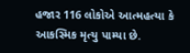હજાર 116 લોકોએ આત્મહત્યા કે આકસ્મિક મૃત્યુ પામ્યા છે.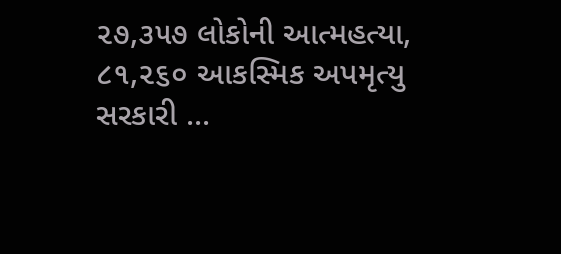૨૭,૩૫૭ લોકોની આત્મહત્યા, ૮૧,૨૬૦ આકસ્મિક અપમૃત્યુ સરકારી ...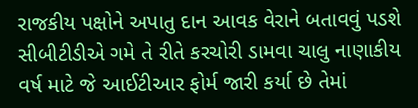રાજકીય પક્ષોને અપાતુ દાન આવક વેરાને બતાવવું પડશે
સીબીટીડીએ ગમે તે રીતે કરચોરી ડામવા ચાલુ નાણાકીય વર્ષ માટે જે આઈટીઆર ફોર્મ જારી કર્યા છે તેમાં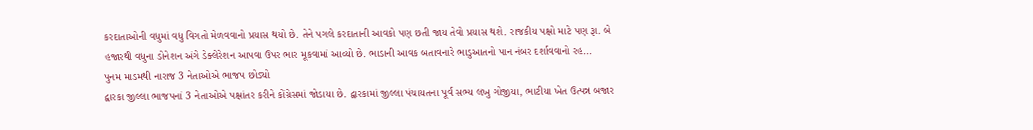કરદાતાઓની વધુમાં વધુ વિગતો મેળવવાનો પ્રયાસ થયો છે. તેને પગલે કરદાતાની આવકો પણ છતી જાય તેવો પ્રયાસ થશે. રાજકીય પક્ષો માટે પણ રૂા. બે હજારથી વધુના ડોનેશન અંગે ડેક્લેરેશન આપવા ઉપર ભાર મૂકવામાં આવ્યો છે. ભાડાની આવક બતાવનારે ભાડુઆતનો પાન નંબર દર્શાવવાનો રહ...
પુનમ માડમથી નારાજ 3 નેતાઓએ ભાજપ છોડ્યો
દ્વારકા જીલ્લા ભાજપનાં 3 નેતાઓએ પક્ષાંતર કરીને કોંગ્રેસમાં જોડાયા છે. દ્વારકામાં જીલ્લા પંચાયતના પૂર્વ સભ્ય લખુ ગોજીયા, ભાટીયા ખેત ઉત્પન્ન બજાર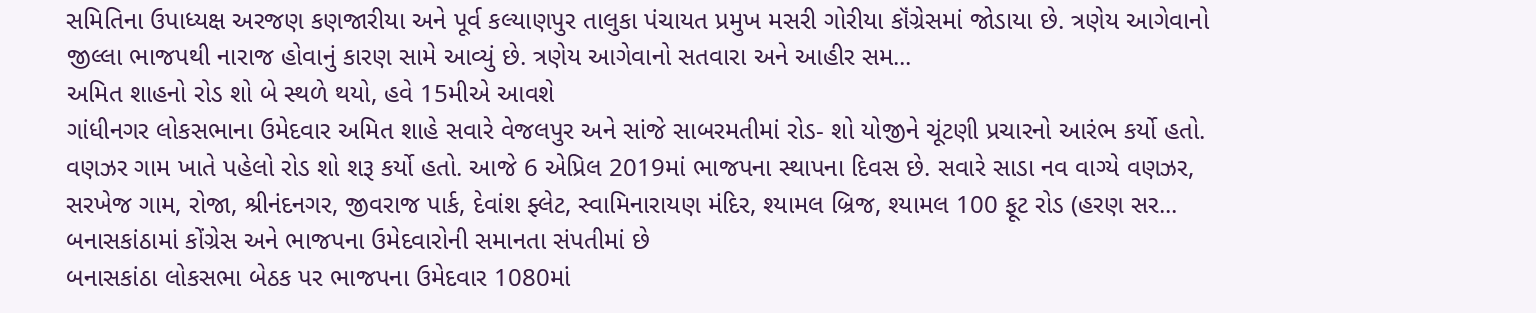સમિતિના ઉપાધ્યક્ષ અરજણ કણજારીયા અને પૂર્વ કલ્યાણપુર તાલુકા પંચાયત પ્રમુખ મસરી ગોરીયા કૉંગ્રેસમાં જોડાયા છે. ત્રણેય આગેવાનો જીલ્લા ભાજપથી નારાજ હોવાનું કારણ સામે આવ્યું છે. ત્રણેય આગેવાનો સતવારા અને આહીર સમ...
અમિત શાહનો રોડ શો બે સ્થળે થયો, હવે 15મીએ આવશે
ગાંધીનગર લોકસભાના ઉમેદવાર અમિત શાહે સવારે વેજલપુર અને સાંજે સાબરમતીમાં રોડ- શો યોજીને ચૂંટણી પ્રચારનો આરંભ કર્યો હતો. વણઝર ગામ ખાતે પહેલો રોડ શો શરૂ કર્યો હતો. આજે 6 એપ્રિલ 2019માં ભાજપના સ્થાપના દિવસ છે. સવારે સાડા નવ વાગ્યે વણઝર, સરખેજ ગામ, રોજા, શ્રીનંદનગર, જીવરાજ પાર્ક, દેવાંશ ફ્લેટ, સ્વામિનારાયણ મંદિર, શ્યામલ બ્રિજ, શ્યામલ 100 ફૂટ રોડ (હરણ સર...
બનાસકાંઠામાં કોંગ્રેસ અને ભાજપના ઉમેદવારોની સમાનતા સંપતીમાં છે
બનાસકાંઠા લોકસભા બેઠક પર ભાજપના ઉમેદવાર 1080માં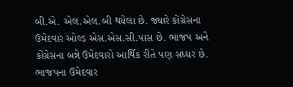બી.એ. એલ.એલ.બી થયેલા છે. જ્યારે કોંગ્રેસના ઉમેદવાર ઓલ્ડ એસ.એસ.સી.પાસ છે. ભાજપ અને કોંગ્રેસના બન્ને ઉમેદવારો આર્થિક રીતે પણ સધ્ધર છે. ભાજપના ઉમેદવાર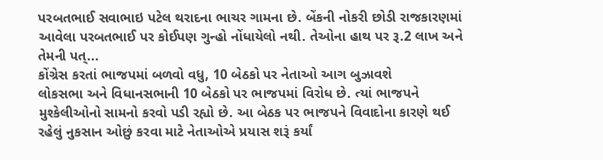પરબતભાઈ સવાભાઇ પટેલ થરાદના ભાચર ગામના છે. બેંકની નોકરી છોડી રાજકારણમાં આવેલા પરબતભાઈ પર કોઈપણ ગુન્હો નોંધાયેલો નથી. તેઓના હાથ પર રૂ.2 લાખ અને તેમની પત્...
કોંગ્રેસ કરતાં ભાજપમાં બળવો વધુ, 10 બેઠકો પર નેતાઓ આગ બુઝાવશે
લોકસભા અને વિધાનસભાની 10 બેઠકો પર ભાજપમાં વિરોધ છે. ત્યાં ભાજપને મુશ્કેલીઓનો સામનો કરવો પડી રહ્યો છે. આ બેઠક પર ભાજપને વિવાદોના કારણે થઈ રહેલું નુકસાન ઓછું કરવા માટે નેતાઓએ પ્રયાસ શરૂં કર્યાં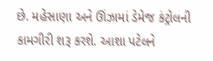છે. મહેસાણા અને ઊંઝામાં ડેમેજ કંટ્રોલની કામગીરી શરૂ કરશે. આશા પટેલને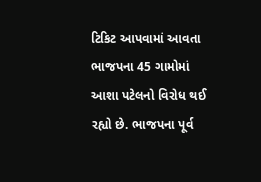ટિકિટ આપવામાં આવતા ભાજપના 45 ગામોમાં આશા પટેલનો વિરોધ થઈ રહ્યો છે. ભાજપના પૂર્વ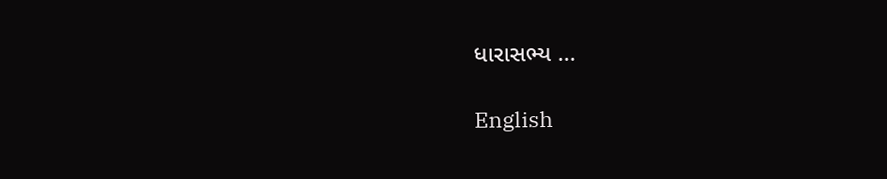ધારાસભ્ય ...

English